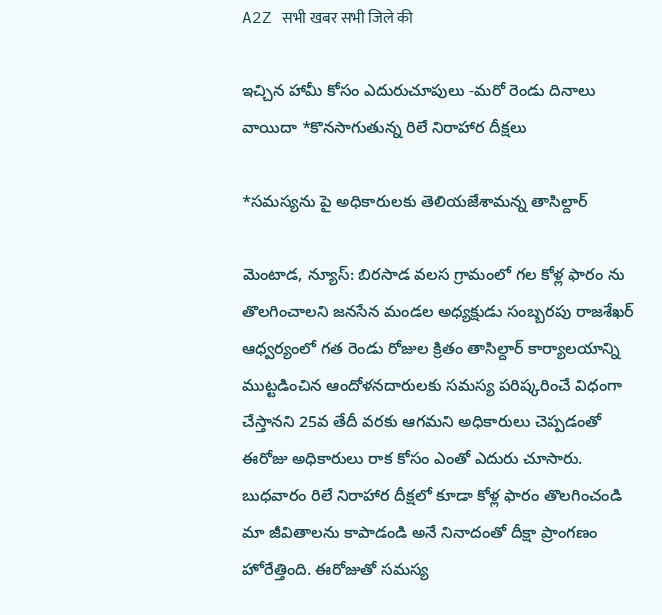A2Z सभी खबर सभी जिले की

ఇచ్చిన హామీ కోసం ఎదురుచూపులు -మరో రెండు దినాలు వాయిదా *కొనసాగుతున్న రిలే నిరాహార దీక్షలు

*సమస్యను పై అధికారులకు తెలియజేశామన్న తాసిల్దార్

మెంటాడ, న్యూస్: బిరసాడ వలస గ్రామంలో గల కోళ్ల ఫారం ను తొలగించాలని జనసేన మండల అధ్యక్షుడు సంబ్బరపు రాజశేఖర్ ఆధ్వర్యంలో గత రెండు రోజుల క్రితం తాసిల్దార్ కార్యాలయాన్ని ముట్టడించిన ఆందోళనదారులకు సమస్య పరిష్కరించే విధంగా చేస్తానని 25వ తేదీ వరకు ఆగమని అధికారులు చెప్పడంతో ఈరోజు అధికారులు రాక కోసం ఎంతో ఎదురు చూసారు. బుధవారం రిలే నిరాహార దీక్షలో కూడా కోళ్ల ఫారం తొలగించండి మా జీవితాలను కాపాడండి అనే నినాదంతో దీక్షా ప్రాంగణం హోరేత్తింది. ఈరోజుతో సమస్య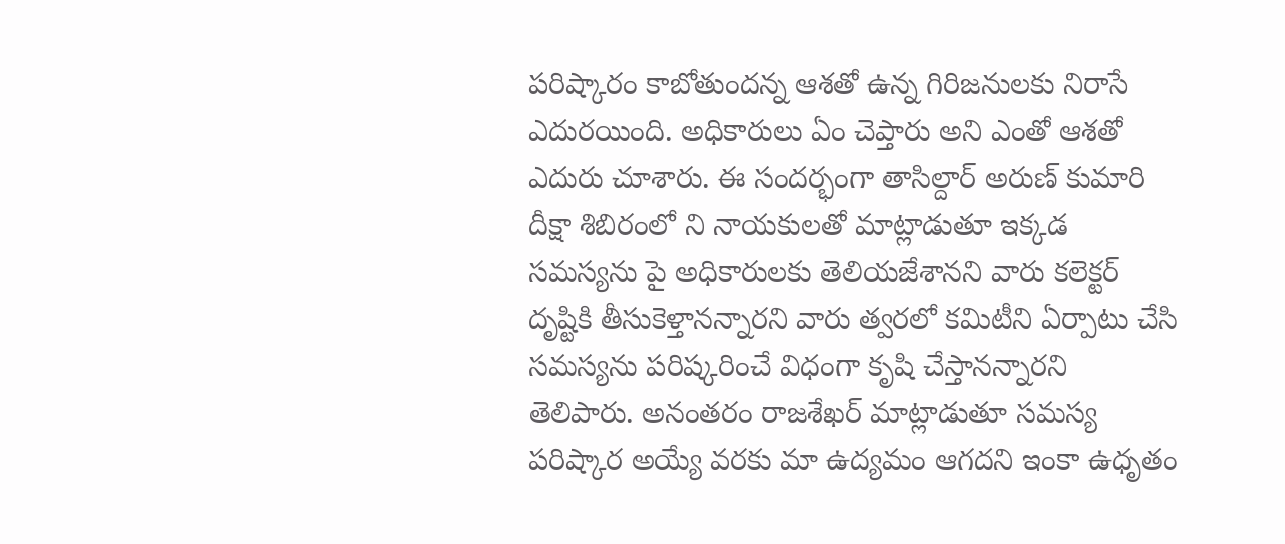పరిష్కారం కాబోతుందన్న ఆశతో ఉన్న గిరిజనులకు నిరాసే ఎదురయింది. అధికారులు ఏం చెప్తారు అని ఎంతో ఆశతో ఎదురు చూశారు. ఈ సందర్భంగా తాసిల్దార్ అరుణ్ కుమారి దీక్షా శిబిరంలో ని నాయకులతో మాట్లాడుతూ ఇక్కడ సమస్యను పై అధికారులకు తెలియజేశానని వారు కలెక్టర్ దృష్టికి తీసుకెళ్తానన్నారని వారు త్వరలో కమిటీని ఏర్పాటు చేసి సమస్యను పరిష్కరించే విధంగా కృషి చేస్తానన్నారని తెలిపారు. అనంతరం రాజశేఖర్ మాట్లాడుతూ సమస్య పరిష్కార అయ్యే వరకు మా ఉద్యమం ఆగదని ఇంకా ఉధృతం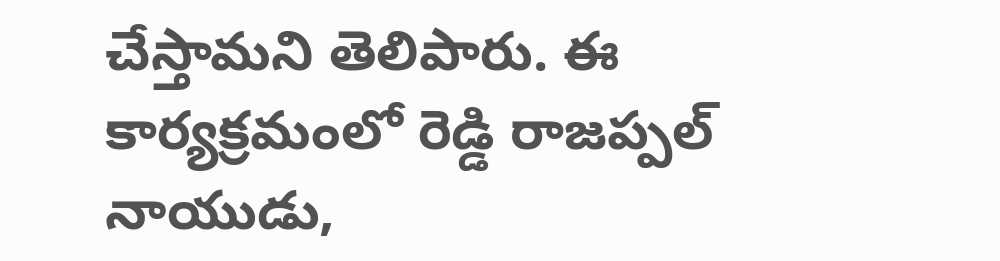చేస్తామని తెలిపారు. ఈ కార్యక్రమంలో రెడ్డి రాజప్పల్ నాయుడు,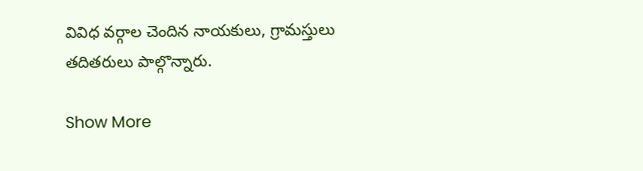వివిధ వర్గాల చెందిన నాయకులు, గ్రామస్తులు తదితరులు పాల్గొన్నారు.

Show More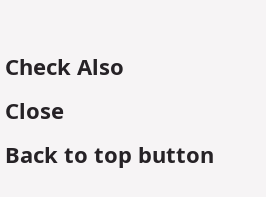Check Also
Close
Back to top button